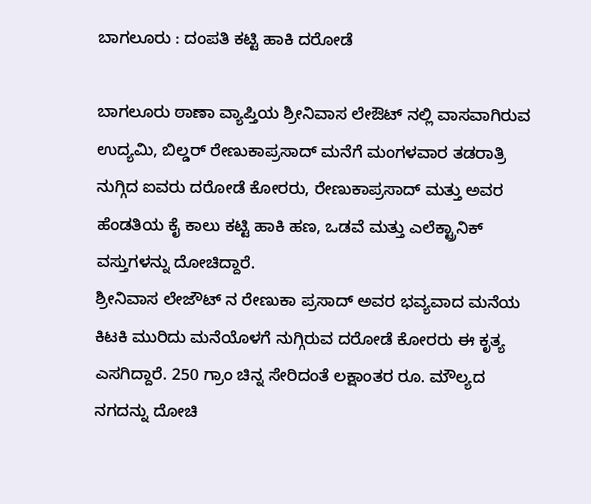ಬಾಗಲೂರು : ದಂಪತಿ ಕಟ್ಟಿ ಹಾಕಿ ದರೋಡೆ

ಬಾಗಲೂರು ಠಾಣಾ ವ್ಯಾಪ್ತಿಯ ಶ್ರೀನಿವಾಸ ಲೇಔಟ್ ನಲ್ಲಿ ವಾಸವಾಗಿರುವ ಉದ್ಯಮಿ, ಬಿಲ್ಡರ್ ರೇಣುಕಾಪ್ರಸಾದ್ ಮನೆಗೆ ಮಂಗಳವಾರ ತಡರಾತ್ರಿ ನುಗ್ಗಿದ ಐವರು ದರೋಡೆ ಕೋರರು, ರೇಣುಕಾಪ್ರಸಾದ್ ಮತ್ತು ಅವರ ಹೆಂಡತಿಯ ಕೈ ಕಾಲು ಕಟ್ಟಿ ಹಾಕಿ ಹಣ, ಒಡವೆ ಮತ್ತು ಎಲೆಕ್ಟ್ರಾನಿಕ್ ವಸ್ತುಗಳನ್ನು ದೋಚಿದ್ದಾರೆ.
ಶ್ರೀನಿವಾಸ ಲೇಜೌಟ್ ನ ರೇಣುಕಾ ಪ್ರಸಾದ್ ಅವರ ಭವ್ಯವಾದ ಮನೆಯ ಕಿಟಕಿ ಮುರಿದು ಮನೆಯೊಳಗೆ ನುಗ್ಗಿರುವ ದರೋಡೆ ಕೋರರು ಈ ಕೃತ್ಯ ಎಸಗಿದ್ದಾರೆ. 250 ಗ್ರಾಂ ಚಿನ್ನ ಸೇರಿದಂತೆ ಲಕ್ಷಾಂತರ ರೂ. ಮೌಲ್ಯದ ನಗದನ್ನು ದೋಚಿ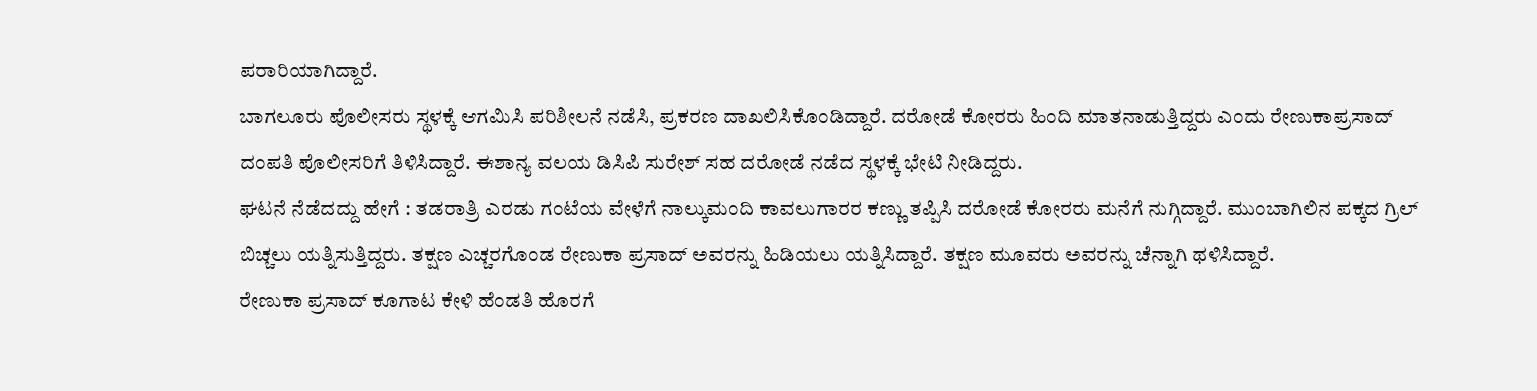ಪರಾರಿಯಾಗಿದ್ದಾರೆ.
ಬಾಗಲೂರು ಪೊಲೀಸರು ಸ್ಥಳಕ್ಕೆ ಆಗಮಿಸಿ ಪರಿಶೀಲನೆ ನಡೆಸಿ, ಪ್ರಕರಣ ದಾಖಲಿಸಿಕೊಂಡಿದ್ದಾರೆ. ದರೋಡೆ ಕೋರರು ಹಿಂದಿ ಮಾತನಾಡುತ್ತಿದ್ದರು ಎಂದು ರೇಣುಕಾಪ್ರಸಾದ್ ದಂಪತಿ ಪೊಲೀಸರಿಗೆ ತಿಳಿಸಿದ್ದಾರೆ. ಈಶಾನ್ಯ ವಲಯ ಡಿಸಿಪಿ ಸುರೇಶ್ ಸಹ ದರೋಡೆ ನಡೆದ ಸ್ಥಳಕ್ಕೆ ಭೇಟಿ ನೀಡಿದ್ದರು.
ಘಟನೆ ನೆಡೆದದ್ದು ಹೇಗೆ : ತಡರಾತ್ರಿ ಎರಡು ಗಂಟೆಯ ವೇಳೆಗೆ ನಾಲ್ಕುಮಂದಿ ಕಾವಲುಗಾರರ ಕಣ್ಣು ತಪ್ಪಿಸಿ ದರೋಡೆ ಕೋರರು ಮನೆಗೆ ನುಗ್ಗಿದ್ದಾರೆ. ಮುಂಬಾಗಿಲಿನ ಪಕ್ಕದ ಗ್ರಿಲ್ ಬಿಚ್ಚಲು ಯತ್ನಿಸುತ್ತಿದ್ದರು. ತಕ್ಷಣ ಎಚ್ಚರಗೊಂಡ ರೇಣುಕಾ ಪ್ರಸಾದ್ ಅವರನ್ನು ಹಿಡಿಯಲು ಯತ್ನಿಸಿದ್ದಾರೆ. ತಕ್ಷಣ ಮೂವರು ಅವರನ್ನು ಚೆನ್ನಾಗಿ ಥಳಿಸಿದ್ದಾರೆ.
ರೇಣುಕಾ ಪ್ರಸಾದ್ ಕೂಗಾಟ ಕೇಳಿ ಹೆಂಡತಿ ಹೊರಗೆ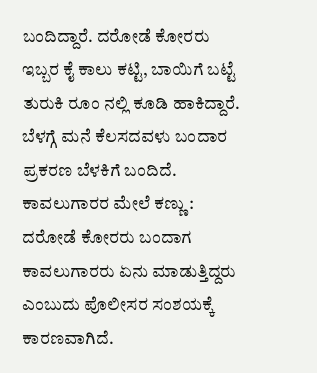ಬಂದಿದ್ದಾರೆ. ದರೋಡೆ ಕೋರರು ಇಬ್ಬರ ಕೈ ಕಾಲು ಕಟ್ಟಿ, ಬಾಯಿಗೆ ಬಟ್ಟೆ ತುರುಕಿ ರೂಂ ನಲ್ಲಿ ಕೂಡಿ ಹಾಕಿದ್ದಾರೆ. ಬೆಳಗ್ಗೆ ಮನೆ ಕೆಲಸದವಳು ಬಂದಾರ ಪ್ರಕರಣ ಬೆಳಕಿಗೆ ಬಂದಿದೆ.
ಕಾವಲುಗಾರರ ಮೇಲೆ ಕಣ್ಣು : ದರೋಡೆ ಕೋರರು ಬಂದಾಗ ಕಾವಲುಗಾರರು ಏನು ಮಾಡುತ್ತಿದ್ದರು ಎಂಬುದು ಪೊಲೀಸರ ಸಂಶಯಕ್ಕೆ ಕಾರಣವಾಗಿದೆ.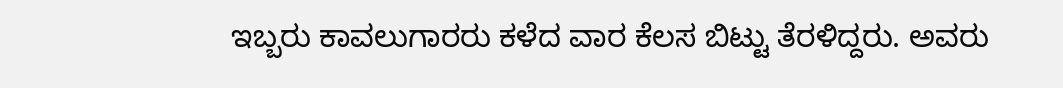ಇಬ್ಬರು ಕಾವಲುಗಾರರು ಕಳೆದ ವಾರ ಕೆಲಸ ಬಿಟ್ಟು ತೆರಳಿದ್ದರು. ಅವರು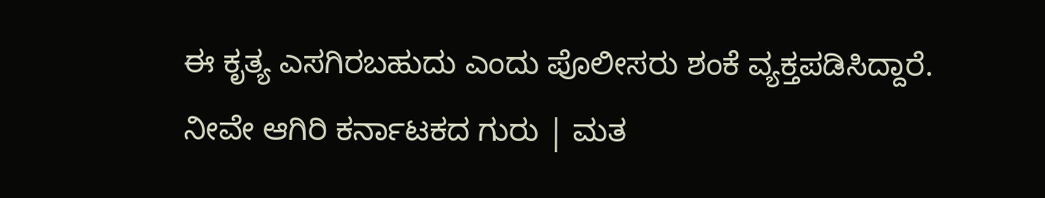ಈ ಕೃತ್ಯ ಎಸಗಿರಬಹುದು ಎಂದು ಪೊಲೀಸರು ಶಂಕೆ ವ್ಯಕ್ತಪಡಿಸಿದ್ದಾರೆ.
ನೀವೇ ಆಗಿರಿ ಕರ್ನಾಟಕದ ಗುರು | ಮತ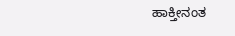ಹಾಕ್ತೀನಂತ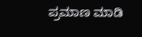ಪ್ರಮಾಣ ಮಾಡಿ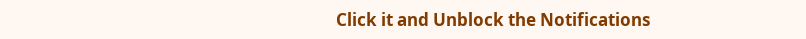Click it and Unblock the Notifications